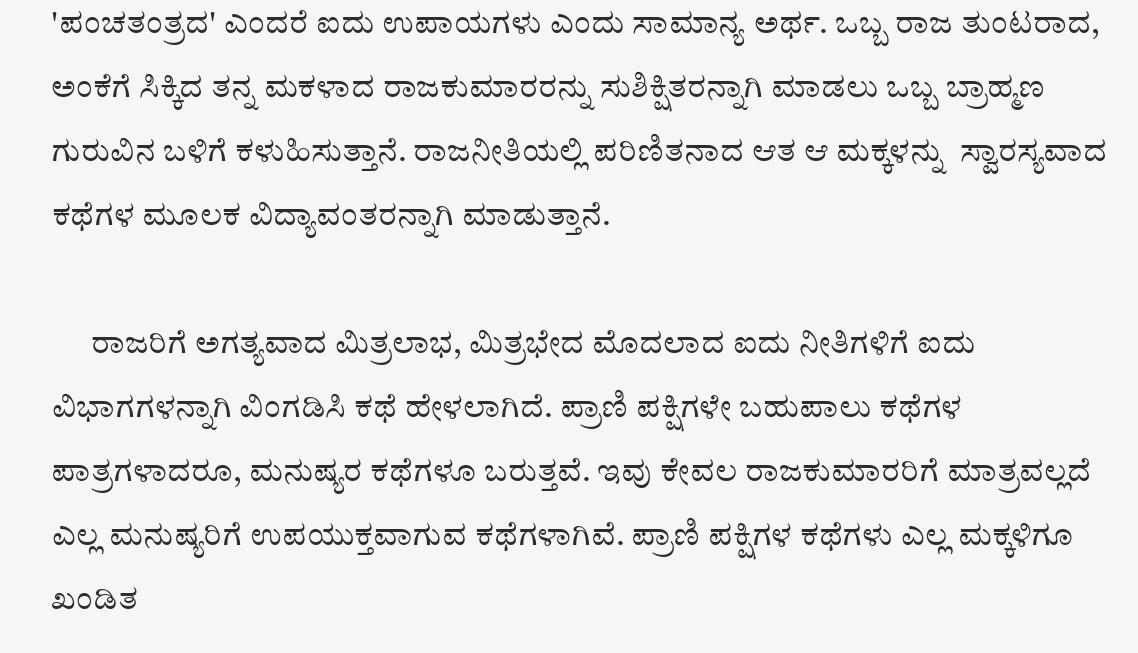'ಪಂಚತಂತ್ರದ' ಎಂದರೆ ಐದು ಉಪಾಯಗಳು ಎಂದು ಸಾಮಾನ್ಯ ಅರ್ಥ. ಒಬ್ಬ ರಾಜ ತುಂಟರಾದ, ಅಂಕೆಗೆ ಸಿಕ್ಕಿದ ತನ್ನ ಮಕಳಾದ ರಾಜಕುಮಾರರನ್ನು ಸುಶಿಕ್ಷಿತರನ್ನಾಗಿ ಮಾಡಲು ಒಬ್ಬ ಬ್ರಾಹ್ಮಣ ಗುರುವಿನ ಬಳಿಗೆ ಕಳುಹಿಸುತ್ತಾನೆ. ರಾಜನೀತಿಯಲ್ಲಿ ಪರಿಣಿತನಾದ ಆತ ಆ ಮಕ್ಕಳನ್ನು  ಸ್ವಾರಸ್ಯವಾದ ಕಥೆಗಳ ಮೂಲಕ ವಿದ್ಯಾವಂತರನ್ನಾಗಿ ಮಾಡುತ್ತಾನೆ.

      ರಾಜರಿಗೆ ಅಗತ್ಯವಾದ ಮಿತ್ರಲಾಭ, ಮಿತ್ರಭೇದ ಮೊದಲಾದ ಐದು ನೀತಿಗಳಿಗೆ ಐದು ವಿಭಾಗಗಳನ್ನಾಗಿ ವಿಂಗಡಿಸಿ ಕಥೆ ಹೇಳಲಾಗಿದೆ. ಪ್ರಾಣಿ ಪಕ್ಷಿಗಳೇ ಬಹುಪಾಲು ಕಥೆಗಳ ಪಾತ್ರಗಳಾದರೂ, ಮನುಷ್ಯರ ಕಥೆಗಳೂ ಬರುತ್ತವೆ. ಇವು ಕೇವಲ ರಾಜಕುಮಾರರಿಗೆ ಮಾತ್ರವಲ್ಲದೆ ಎಲ್ಲ ಮನುಷ್ಯರಿಗೆ ಉಪಯುಕ್ತವಾಗುವ ಕಥೆಗಳಾಗಿವೆ. ಪ್ರಾಣಿ ಪಕ್ಷಿಗಳ ಕಥೆಗಳು ಎಲ್ಲ ಮಕ್ಕಳಿಗೂ ಖಂಡಿತ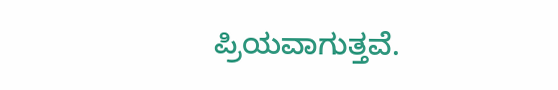ಪ್ರಿಯವಾಗುತ್ತವೆ.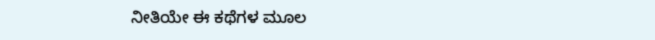ನೀತಿಯೇ ಈ ಕಥೆಗಳ ಮೂಲ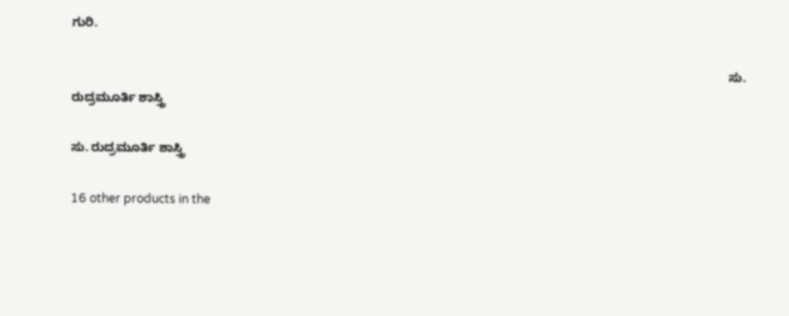ಗುರಿ.

                                                                                                                                                                                              ಸು. ರುದ್ರಮೂರ್ತಿ ಶಾಸ್ತ್ರಿ

ಸು. ರುದ್ರಮೂರ್ತಿ ಶಾಸ್ತ್ರಿ

16 other products in the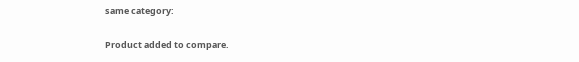same category:

Product added to compare.